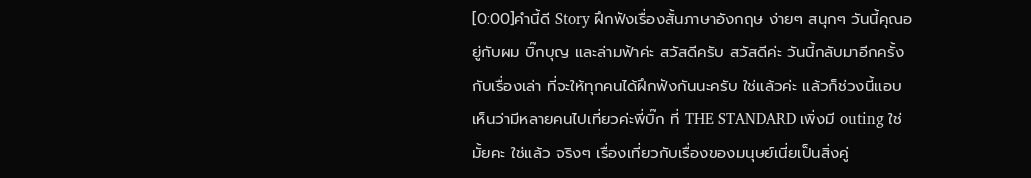[0:00]คำนี้ดี Story ฝึกฟังเรื่องสั้นภาษาอังกฤษ ง่ายๆ สนุกๆ วันนี้คุณอยู่กับผม บิ๊กบุญ และล่ามฟ้าค่ะ สวัสดีครับ สวัสดีค่ะ วันนี้กลับมาอีกครั้งกับเรื่องเล่า ที่จะให้ทุกคนได้ฝึกฟังกันนะครับ ใช่แล้วค่ะ แล้วก็ช่วงนี้แอบเห็นว่ามีหลายคนไปเที่ยวค่ะพี่บิ๊ก ที่ THE STANDARD เพิ่งมี outing ใช่มั้ยคะ ใช่แล้ว จริงๆ เรื่องเที่ยวกับเรื่องของมนุษย์เนี่ยเป็นสิ่งคู่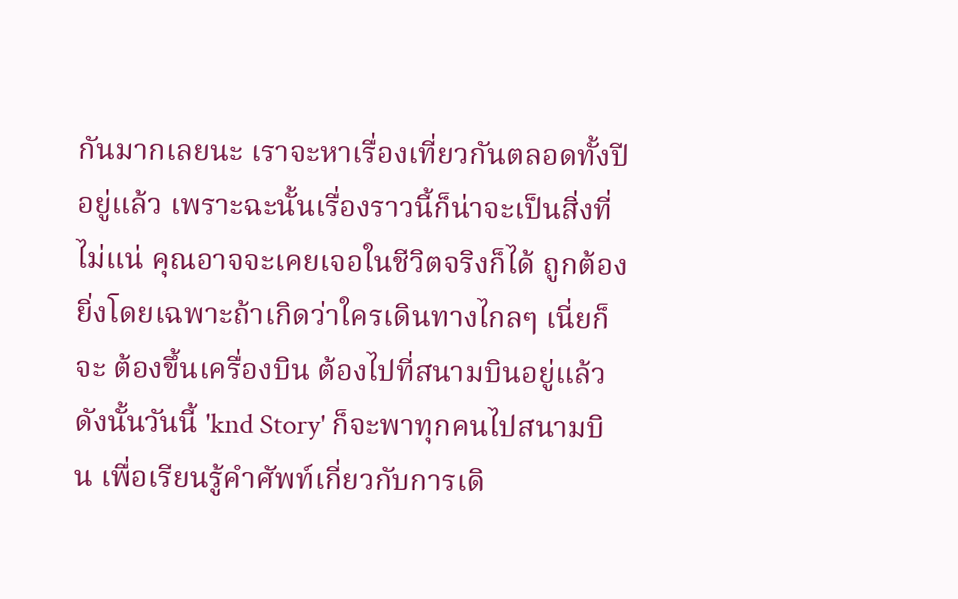กันมากเลยนะ เราจะหาเรื่องเที่ยวกันตลอดทั้งปีอยู่แล้ว เพราะฉะนั้นเรื่องราวนี้ก็น่าจะเป็นสิ่งที่ไม่แน่ คุณอาจจะเคยเจอในชีวิตจริงก็ได้ ถูกต้อง ยิ่งโดยเฉพาะถ้าเกิดว่าใครเดินทางไกลๆ เนี่ยก็จะ ต้องขึ้นเครื่องบิน ต้องไปที่สนามบินอยู่แล้ว ดังนั้นวันนี้ 'knd Story' ก็จะพาทุกคนไปสนามบิน เพื่อเรียนรู้คำศัพท์เกี่ยวกับการเดิ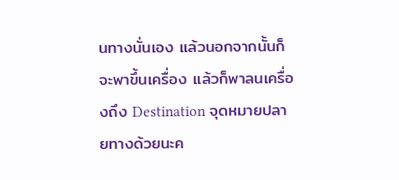นทางนั่นเอง แล้วนอกจากนั้นก็จะพาขึ้นเครื่อง แล้วก็พาลนเครื่องถึง Destination จุดหมายปลายทางด้วยนะค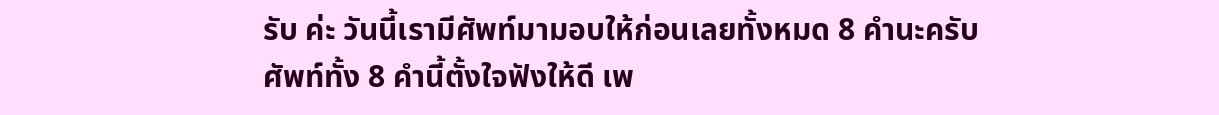รับ ค่ะ วันนี้เรามีศัพท์มามอบให้ก่อนเลยทั้งหมด 8 คำนะครับ ศัพท์ทั้ง 8 คำนี้ตั้งใจฟังให้ดี เพ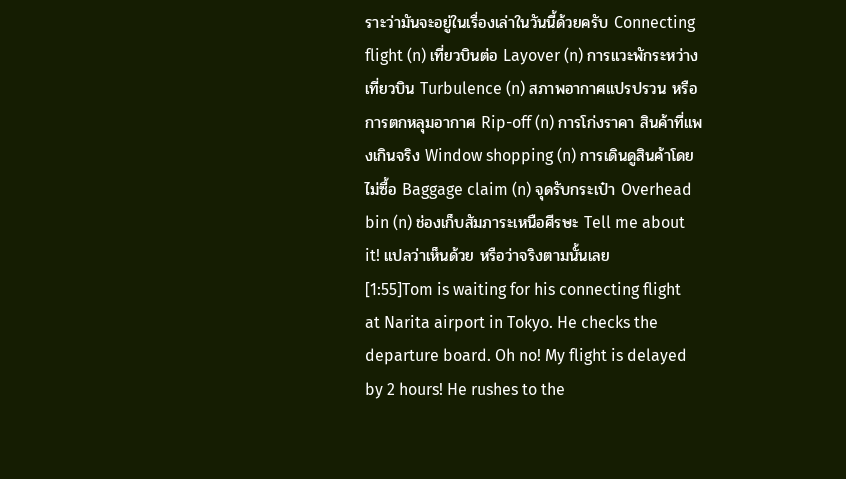ราะว่ามันจะอยู่ในเรื่องเล่าในวันนี้ด้วยครับ Connecting flight (n) เที่ยวบินต่อ Layover (n) การแวะพักระหว่างเที่ยวบิน Turbulence (n) สภาพอากาศแปรปรวน หรือการตกหลุมอากาศ Rip-off (n) การโก่งราคา สินค้าที่แพงเกินจริง Window shopping (n) การเดินดูสินค้าโดยไม่ซื้อ Baggage claim (n) จุดรับกระเป๋า Overhead bin (n) ช่องเก็บสัมภาระเหนือศีรษะ Tell me about it! แปลว่าเห็นด้วย หรือว่าจริงตามนั้นเลย
[1:55]Tom is waiting for his connecting flight at Narita airport in Tokyo. He checks the departure board. Oh no! My flight is delayed by 2 hours! He rushes to the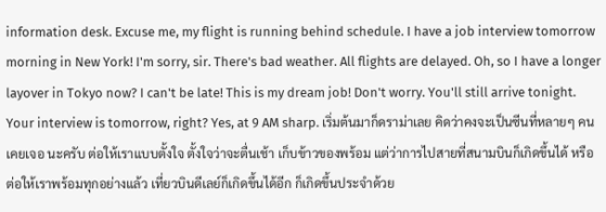information desk. Excuse me, my flight is running behind schedule. I have a job interview tomorrow morning in New York! I'm sorry, sir. There's bad weather. All flights are delayed. Oh, so I have a longer layover in Tokyo now? I can't be late! This is my dream job! Don't worry. You'll still arrive tonight. Your interview is tomorrow, right? Yes, at 9 AM sharp. เริ่มต้นมาก็ดราม่าเลย คิดว่าคงจะเป็นซีนที่หลายๆ คนเคยเจอ นะครับ ต่อให้เราแบบตั้งใจ ตั้งใจว่าจะตื่นเช้า เก็บข้าวของพร้อม แต่ว่าการไปสายที่สนามบินก็เกิดขึ้นได้ หรือต่อให้เราพร้อมทุกอย่างแล้ว เที่ยวบินดีเลย์ก็เกิดขึ้นได้อีก ก็เกิดขึ้นประจำด้วย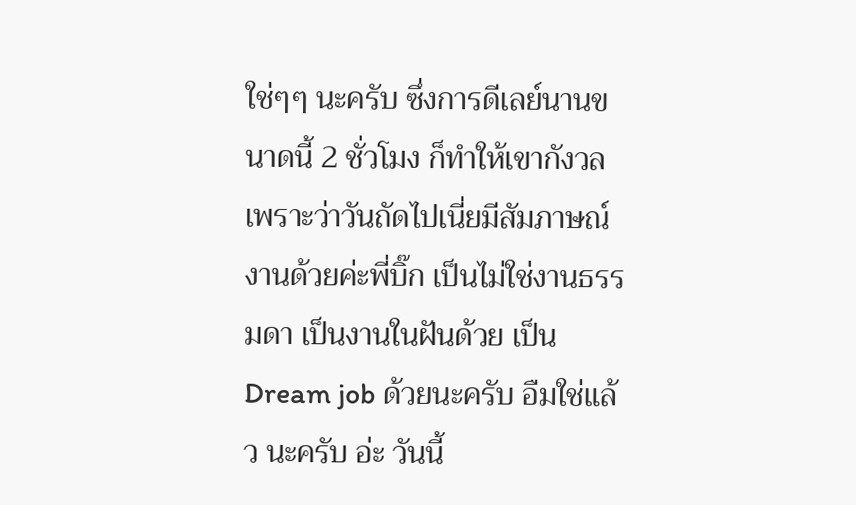ใช่ๆๆ นะครับ ซึ่งการดีเลย์นานขนาดนี้ 2 ชั่วโมง ก็ทำให้เขากังวลเพราะว่าวันถัดไปเนี่ยมีสัมภาษณ์งานด้วยค่ะพี่บิ๊ก เป็นไม่ใช่งานธรรมดา เป็นงานในฝันด้วย เป็น Dream job ด้วยนะครับ อืมใช่แล้ว นะครับ อ่ะ วันนี้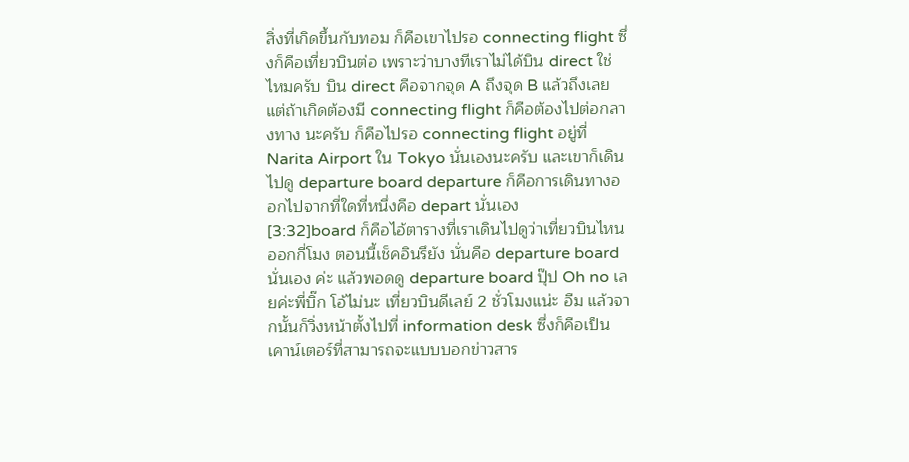สิ่งที่เกิดขึ้นกับทอม ก็คือเขาไปรอ connecting flight ซึ่งก็คือเที่ยวบินต่อ เพราะว่าบางทีเราไม่ได้บิน direct ใช่ไหมครับ บิน direct คือจากจุด A ถึงจุด B แล้วถึงเลย แต่ถ้าเกิดต้องมี connecting flight ก็คือต้องไปต่อกลางทาง นะครับ ก็คือไปรอ connecting flight อยู่ที่ Narita Airport ใน Tokyo นั่นเองนะครับ และเขาก็เดินไปดู departure board departure ก็คือการเดินทางออกไปจากที่ใดที่หนึ่งคือ depart นั่นเอง
[3:32]board ก็คือไอ้ตารางที่เราเดินไปดูว่าเที่ยวบินไหนออกกี่โมง ตอนนี้เช็คอินรึยัง นั่นคือ departure board นั่นเอง ค่ะ แล้วพอดดู departure board ปุ๊ป Oh no เลยค่ะพี่บิ๊ก โอ้ไม่นะ เที่ยวบินดีเลย์ 2 ชั่วโมงแน่ะ อืม แล้วจากนั้นก็วิ่งหน้าตั้งไปที่ information desk ซึ่งก็คือเป็นเคาน์เตอร์ที่สามารถจะแบบบอกข่าวสาร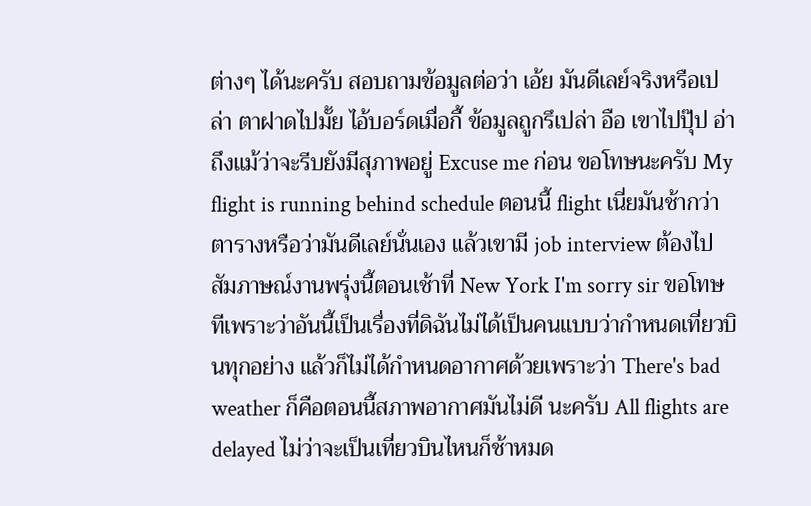ต่างๆ ได้นะครับ สอบถามข้อมูลต่อว่า เอ้ย มันดีเลย์จริงหรือเปล่า ตาฝาดไปมั้ย ไอ้บอร์ดเมื่อกี้ ข้อมูลถูกรึเปล่า อือ เขาไปปุ๊ป อ่า ถึงแม้ว่าจะรีบยังมีสุภาพอยู่ Excuse me ก่อน ขอโทษนะครับ My flight is running behind schedule ตอนนี้ flight เนี่ยมันช้ากว่าตารางหรือว่ามันดีเลย์นั่นเอง แล้วเขามี job interview ต้องไปสัมภาษณ์งานพรุ่งนี้ตอนเช้าที่ New York I'm sorry sir ขอโทษทีเพราะว่าอันนี้เป็นเรื่องที่ดิฉันไม่ได้เป็นคนแบบว่ากำหนดเที่ยวบินทุกอย่าง แล้วก็ไม่ได้กำหนดอากาศด้วยเพราะว่า There's bad weather ก็คือตอนนี้สภาพอากาศมันไม่ดี นะครับ All flights are delayed ไม่ว่าจะเป็นเที่ยวบินไหนก็ช้าหมด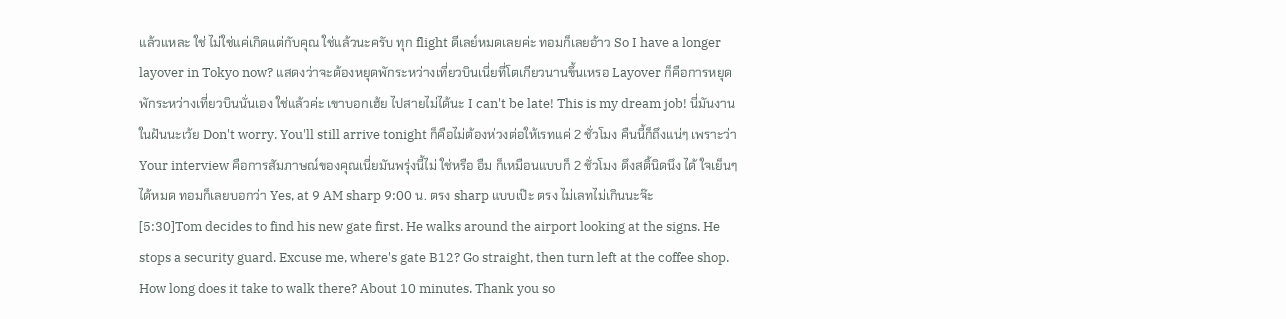แล้วแหละ ใช่ ไม่ใช่แค่เกิดแต่กับคุณ ใช่แล้วนะครับ ทุก flight ดีเลย์หมดเลยค่ะ ทอมก็เลยอ้าว So I have a longer layover in Tokyo now? แสดงว่าจะต้องหยุดพักระหว่างเที่ยวบินเนี่ยที่โตเกียวนานขึ้นเหรอ Layover ก็คือการหยุดพักระหว่างเที่ยวบินนั่นเอง ใช่แล้วค่ะ เขาบอกเฮ้ย ไปสายไม่ได้นะ I can't be late! This is my dream job! นี่มันงานในฝันนะเว้ย Don't worry. You'll still arrive tonight ก็คือไม่ต้องห่วงต่อให้เรทแค่ 2 ชั่วโมง คืนนี้ก็ถึงแน่ๆ เพราะว่า Your interview คือการสัมภาษณ์ของคุณเนี่ยมันพรุ่งนี้ไม่ ใช่หรือ อืม ก็เหมือนแบบก็ 2 ชั่วโมง ดึงสติ้นิดนึง ได้ ใจเย็นๆ ได้หมด ทอมก็เลยบอกว่า Yes, at 9 AM sharp 9:00 น. ตรง sharp แบบเป๊ะ ตรง ไม่เลทไม่เกินนะจ๊ะ
[5:30]Tom decides to find his new gate first. He walks around the airport looking at the signs. He stops a security guard. Excuse me, where's gate B12? Go straight, then turn left at the coffee shop. How long does it take to walk there? About 10 minutes. Thank you so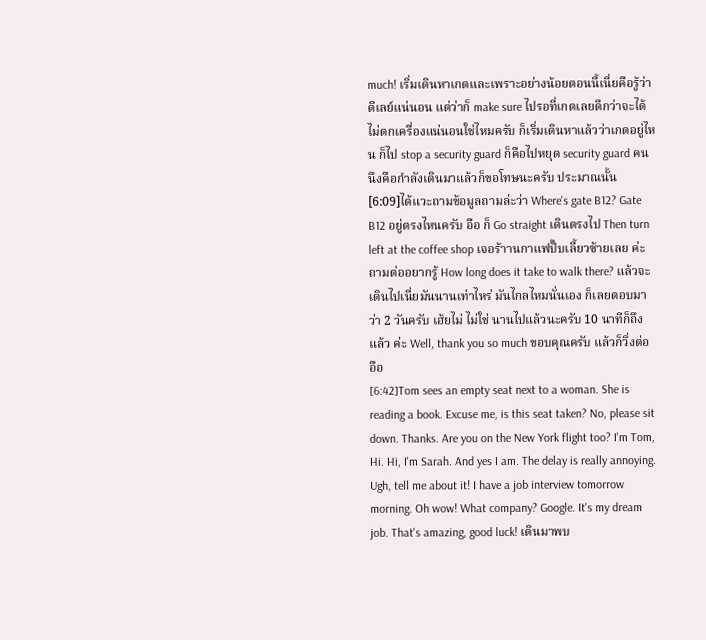much! เริ่มเดินหาเกตและเพราะอย่างน้อยตอนนี้เนี่ยคือรู้ว่าดีเลย์แน่นอน แต่ว่าก็ make sure ไปรอที่เกตเลยดีกว่าจะได้ไม่ตกเครื่องแน่นอนใช่ไหมครับ ก็เริ่มเดินหาแล้วว่าเกตอยู่ไหน ก็ไป stop a security guard ก็คือไปหยุด security guard คนนึงคือกำลังเดินมาแล้วก็ขอโทษนะครับ ประมาณนั้น
[6:09]ได้แวะถามข้อมูลถามล่ะว่า Where's gate B12? Gate B12 อยู่ตรงไหนครับ อือ ก็ Go straight เดินตรงไป Then turn left at the coffee shop เจอร้าานกาแฟปั๊บเลี้ยวซ้ายเลย ค่ะ ถามต่ออยากรู้ How long does it take to walk there? แล้วจะเดินไปเนี่ยมันนานเท่าไหร่ มันไกลไหมนั่นเอง ก็เลยตอบมาว่า 2 วันครับ เฮ้ยไม่ ไม่ใช่ นานไปแล้วนะครับ 10 นาทีก็ถึงแล้ว ค่ะ Well, thank you so much ขอบคุณครับ แล้วก็วิ่งต่อ อือ
[6:42]Tom sees an empty seat next to a woman. She is reading a book. Excuse me, is this seat taken? No, please sit down. Thanks. Are you on the New York flight too? I'm Tom, Hi. Hi, I'm Sarah. And yes I am. The delay is really annoying. Ugh, tell me about it! I have a job interview tomorrow morning. Oh wow! What company? Google. It's my dream job. That's amazing, good luck! เดินมาพบ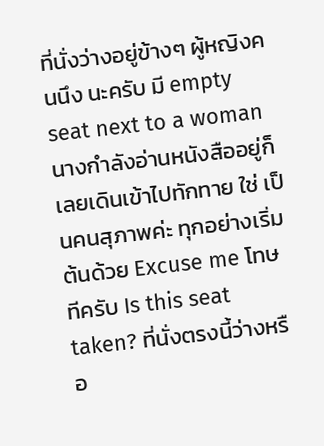ที่นั่งว่างอยู่ข้างๆ ผู้หญิงคนนึง นะครับ มี empty seat next to a woman นางกำลังอ่านหนังสืออยู่ก็เลยเดินเข้าไปทักทาย ใช่ เป็นคนสุภาพค่ะ ทุกอย่างเริ่มต้นด้วย Excuse me โทษทีครับ Is this seat taken? ที่นั่งตรงนี้ว่างหรือ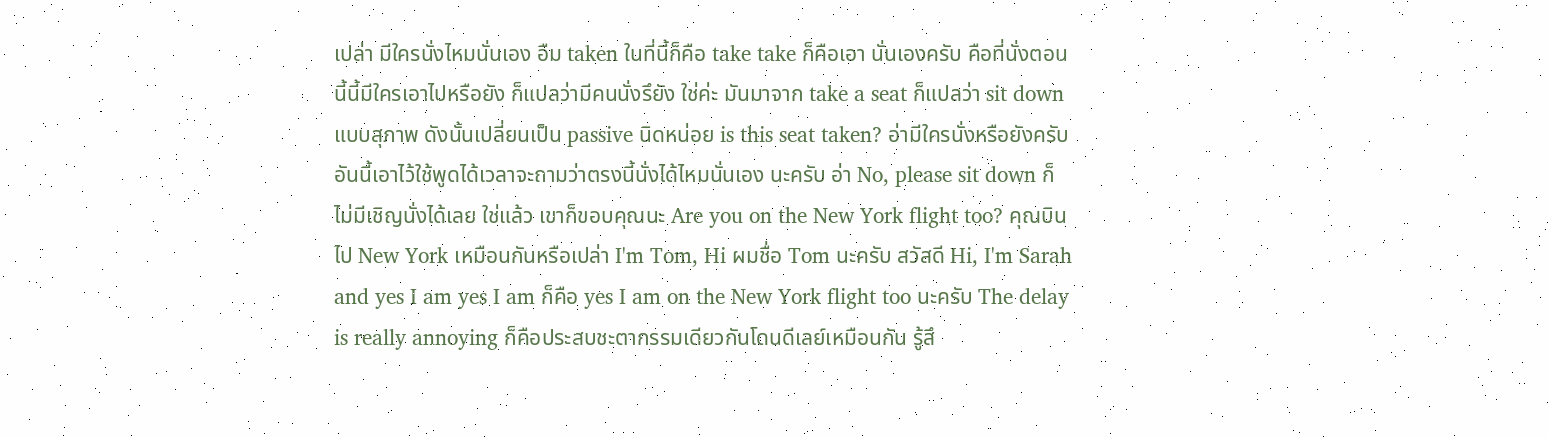เปล่า มีใครนั่งไหมนั่นเอง อืม taken ในที่นี้ก็คือ take take ก็คือเอา นั่นเองครับ คือที่นั่งตอนนี้นี้มีใครเอาไปหรือยัง ก็แปลว่ามีคนนั่งรึยัง ใช่ค่ะ มันมาจาก take a seat ก็แปลว่า sit down แบบสุภาพ ดังนั้นเปลี่ยนเป็น passive นิดหน่อย is this seat taken? อ่ามีใครนั่งหรือยังครับ อันนี้เอาไว้ใช้พูดได้เวลาจะถามว่าตรงนี้นั่งได้ไหมนั่นเอง นะครับ อ่า No, please sit down ก็ไม่มีเชิญนั่งได้เลย ใช่แล้ว เขาก็ขอบคุณนะ Are you on the New York flight too? คุณบินไป New York เหมือนกันหรือเปล่า I'm Tom, Hi ผมชื่อ Tom นะครับ สวัสดี Hi, I'm Sarah and yes I am yes I am ก็คือ yes I am on the New York flight too นะครับ The delay is really annoying ก็คือประสบชะตากรรมเดียวกันโดนดีเลย์เหมือนกัน รู้สึ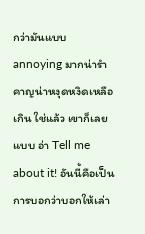กว่ามันแบบ annoying มากน่ารำคาญน่าหงุดหงิดเหลือเกิน ใช่แล้ว เขาก็เลยแบบ อ่า Tell me about it! อันนี้คือเป็นการบอกว่าบอกให้เล่า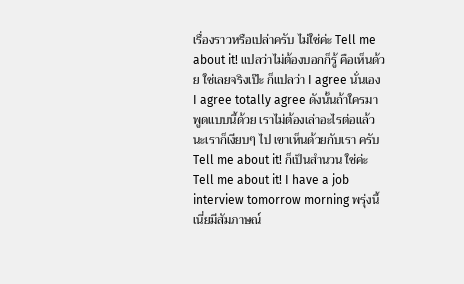เรื่องราวหรือเปล่าครับ ไม่ใช่ค่ะ Tell me about it! แปลว่าไม่ต้องบอกก็รู้ คือเห็นด้วย ใช่เลยจริงเป๊ะ ก็แปลว่า I agree นั่นเอง I agree totally agree ดังนั้นถ้าใครมาพูดแบบนี้ด้วย เราไม่ต้องเล่าอะไรต่อแล้วนะเราก็เงียบๆ ไป เขาเห็นด้วยกับเรา ครับ Tell me about it! ก็เป็นสำนวน ใช่ค่ะ Tell me about it! I have a job interview tomorrow morning พรุ่งนี้เนี่ยมีสัมภาษณ์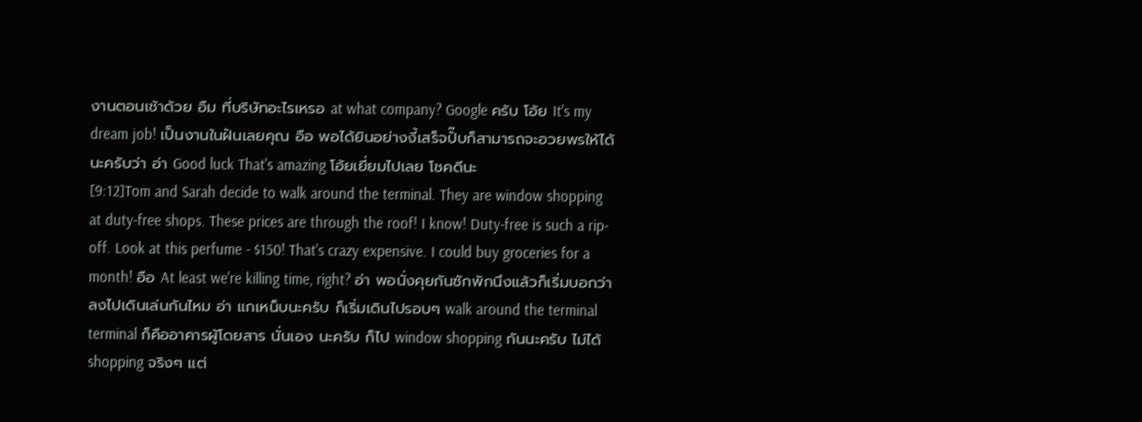งานตอนเช้าด้วย อืม ที่บริษัทอะไรเหรอ at what company? Google ครับ โอ้ย It's my dream job! เป็นงานในฝันเลยคุณ อือ พอได้ยินอย่างงี้เสร็จปั๊บก็สามารถจะอวยพรให้ได้นะครับว่า อ่า Good luck That's amazing โอ้ยเยี่ยมไปเลย โชคดีนะ
[9:12]Tom and Sarah decide to walk around the terminal. They are window shopping at duty-free shops. These prices are through the roof! I know! Duty-free is such a rip-off. Look at this perfume - $150! That's crazy expensive. I could buy groceries for a month! อือ At least we're killing time, right? อ่า พอนั่งคุยกันซักพักนึงแล้วก็เริ่มบอกว่าลงไปเดินเล่นกันไหม อ่า แกเหน็บนะครับ ก็เริ่มเดินไปรอบๆ walk around the terminal terminal ก็คืออาคารผู้โดยสาร นั่นเอง นะครับ ก็ไป window shopping กันนะครับ ไม่ได้ shopping จริงๆ แต่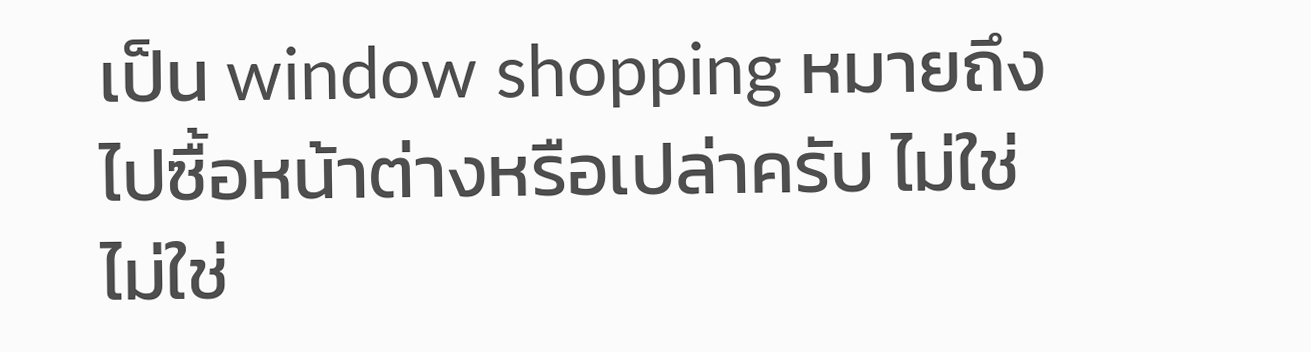เป็น window shopping หมายถึงไปซื้อหน้าต่างหรือเปล่าครับ ไม่ใช่ ไม่ใช่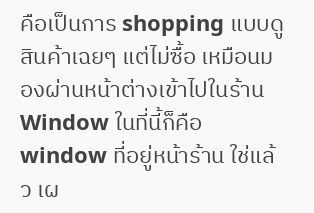คือเป็นการ shopping แบบดูสินค้าเฉยๆ แต่ไม่ซื้อ เหมือนมองผ่านหน้าต่างเข้าไปในร้าน Window ในที่นี้ก็คือ window ที่อยู่หน้าร้าน ใช่แล้ว เผ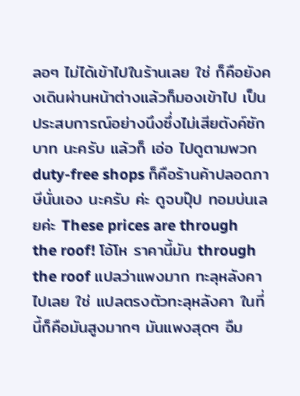ลอๆ ไม่ได้เข้าไปในร้านเลย ใช่ ก็คือยังคงเดินผ่านหน้าต่างแล้วก็มองเข้าไป เป็นประสบการณ์อย่างนึงซึ่งไม่เสียตังค์ซักบาท นะครับ แล้วก็ เอ่อ ไปดูตามพวก duty-free shops ก็คือร้านค้าปลอดภาษีนั่นเอง นะครับ ค่ะ ดูจบปุ๊ป ทอมบ่นเลยค่ะ These prices are through the roof! โอ้โห ราคานี้มัน through the roof แปลว่าแพงมาก ทะลุหลังคาไปเลย ใช่ แปลตรงตัวทะลุหลังคา ในที่นี้ก็คือมันสูงมากๆ มันแพงสุดๆ อืม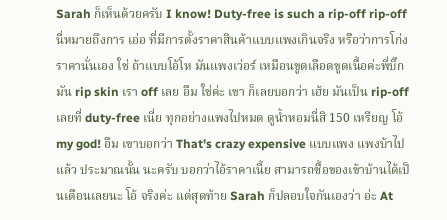Sarah ก็เห็นด้วยครับ I know! Duty-free is such a rip-off rip-off นี่หมายถึงการ เอ่อ ที่มีการตั้งราคาสินค้าแบบแพงเกินจริง หรือว่าการโก่งราคานั่นเอง ใช่ ถ้าแบบโอ้โห มันแพงเว่อร์ เหมือนขูดเลือดขูดเนื้อค่ะพี่บิ๊ก มัน rip skin เรา off เลย อืม ใช่ค่ะ เขา ก็เลยบอกว่า เฮ้ย มันเป็น rip-off เลยที่ duty-free เนี่ย ทุกอย่างแพงไปหมด ดูน้ำหอมนี่สิ 150 เหรียญ โอ้ my god! อืม เขาบอกว่า That's crazy expensive แบบแพง แพงบ้าไปแล้ว ประมาณนั้น นะครับ บอกว่าไอ้ราคาเนี้ย สามารถซื้อของเข้าบ้านได้เป็นเดือนเลยนะ โอ้ จริงค่ะ แต่สุดท้าย Sarah ก็ปลอบใจกันเองว่า อ่ะ At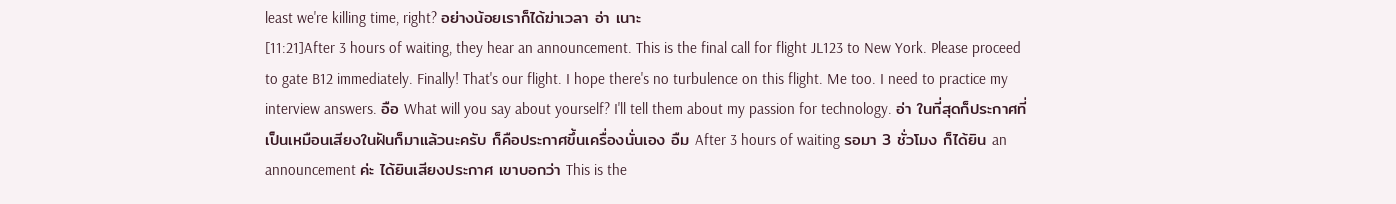least we're killing time, right? อย่างน้อยเราก็ได้ฆ่าเวลา อ่า เนาะ
[11:21]After 3 hours of waiting, they hear an announcement. This is the final call for flight JL123 to New York. Please proceed to gate B12 immediately. Finally! That's our flight. I hope there's no turbulence on this flight. Me too. I need to practice my interview answers. อือ What will you say about yourself? I'll tell them about my passion for technology. อ่า ในที่สุดก็ประกาศที่เป็นเหมือนเสียงในฝันก็มาแล้วนะครับ ก็คือประกาศขึ้นเครื่องนั่นเอง อืม After 3 hours of waiting รอมา 3 ชั่วโมง ก็ได้ยิน an announcement ค่ะ ได้ยินเสียงประกาศ เขาบอกว่า This is the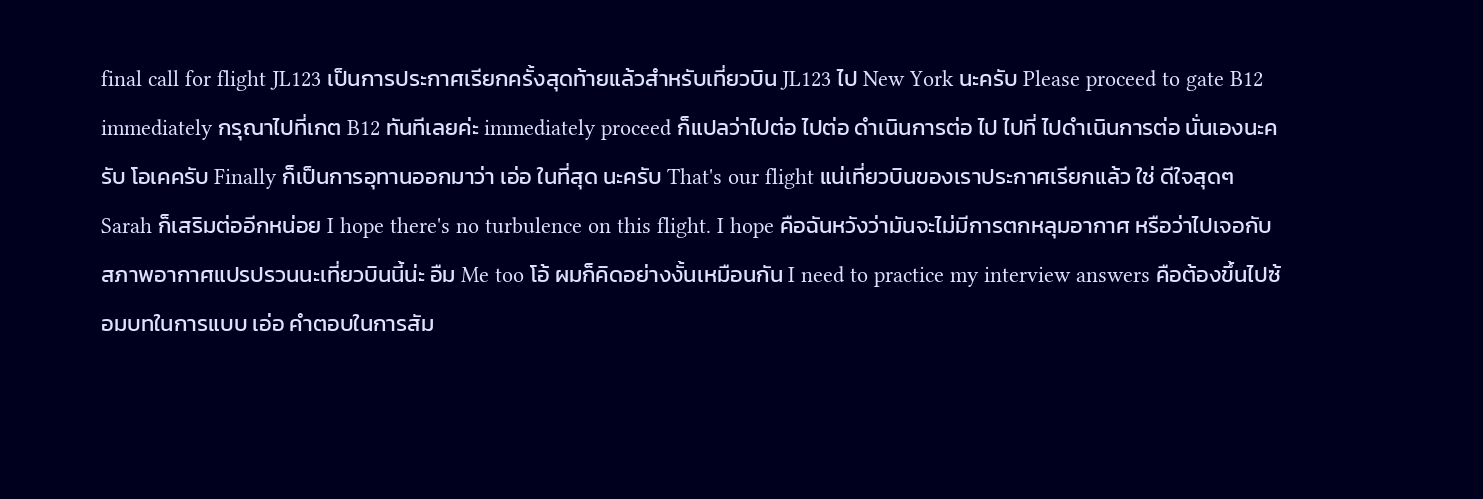final call for flight JL123 เป็นการประกาศเรียกครั้งสุดท้ายแล้วสำหรับเที่ยวบิน JL123 ไป New York นะครับ Please proceed to gate B12 immediately กรุณาไปที่เกต B12 ทันทีเลยค่ะ immediately proceed ก็แปลว่าไปต่อ ไปต่อ ดำเนินการต่อ ไป ไปที่ ไปดำเนินการต่อ นั่นเองนะครับ โอเคครับ Finally ก็เป็นการอุทานออกมาว่า เอ่อ ในที่สุด นะครับ That's our flight แน่เที่ยวบินของเราประกาศเรียกแล้ว ใช่ ดีใจสุดๆ Sarah ก็เสริมต่ออีกหน่อย I hope there's no turbulence on this flight. I hope คือฉันหวังว่ามันจะไม่มีการตกหลุมอากาศ หรือว่าไปเจอกับสภาพอากาศแปรปรวนนะเที่ยวบินนี้น่ะ อืม Me too โอ้ ผมก็คิดอย่างงั้นเหมือนกัน I need to practice my interview answers คือต้องขึ้นไปซ้อมบทในการแบบ เอ่อ คำตอบในการสัม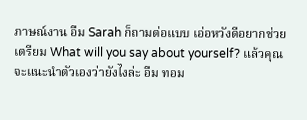ภาษณ์งาน อืม Sarah ก็ถามต่อแบบ เอ่อหวังดีอยากช่วยเตรียม What will you say about yourself? แล้วคุณจะแนะนำตัวเองว่ายังไงล่ะ อืม ทอม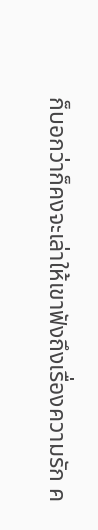ก็บอกว่าก็คงจะเล่าให้เขาฟังถึงเรื่องความรัก ค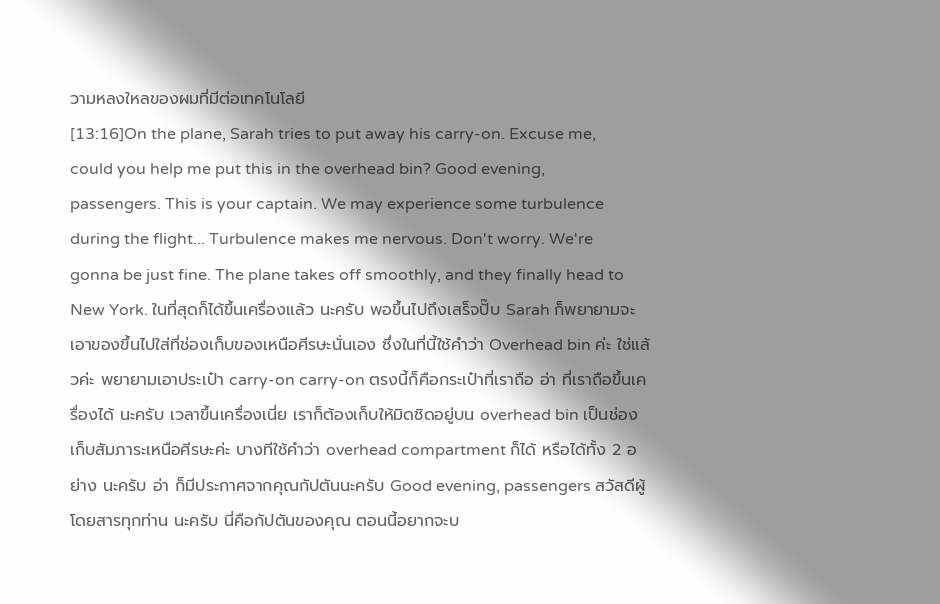วามหลงใหลของผมที่มีต่อเทคโนโลยี
[13:16]On the plane, Sarah tries to put away his carry-on. Excuse me, could you help me put this in the overhead bin? Good evening, passengers. This is your captain. We may experience some turbulence during the flight... Turbulence makes me nervous. Don't worry. We're gonna be just fine. The plane takes off smoothly, and they finally head to New York. ในที่สุดก็ได้ขึ้นเครื่องแล้ว นะครับ พอขึ้นไปถึงเสร็จปั๊บ Sarah ก็พยายามจะเอาของขึ้นไปใส่ที่ช่องเก็บของเหนือศีรษะนั่นเอง ซึ่งในที่นี้ใช้คำว่า Overhead bin ค่ะ ใช่แล้วค่ะ พยายามเอาประเป๋า carry-on carry-on ตรงนี้ก็คือกระเป๋าที่เราถือ อ่า ที่เราถือขึ้นเครื่องได้ นะครับ เวลาขึ้นเครื่องเนี่ย เราก็ต้องเก็บให้มิดชิดอยู่บน overhead bin เป็นช่องเก็บสัมภาระเหนือศีรษะค่ะ บางทีใช้คำว่า overhead compartment ก็ได้ หรือได้ทั้ง 2 อย่าง นะครับ อ่า ก็มีประกาศจากคุณกัปตันนะครับ Good evening, passengers สวัสดีผู้โดยสารทุกท่าน นะครับ นี่คือกัปตันของคุณ ตอนนี้อยากจะบ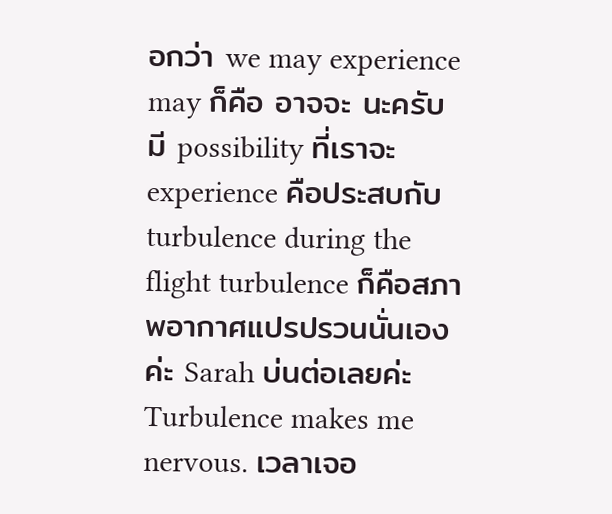อกว่า we may experience may ก็คือ อาจจะ นะครับ มี possibility ที่เราจะ experience คือประสบกับ turbulence during the flight turbulence ก็คือสภาพอากาศแปรปรวนนั่นเอง ค่ะ Sarah บ่นต่อเลยค่ะ Turbulence makes me nervous. เวลาเจอ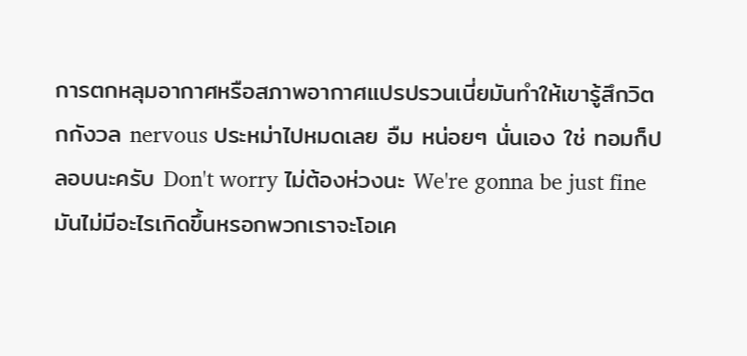การตกหลุมอากาศหรือสภาพอากาศแปรปรวนเนี่ยมันทำให้เขารู้สึกวิตกกังวล nervous ประหม่าไปหมดเลย อืม หน่อยๆ นั่นเอง ใช่ ทอมก็ปลอบนะครับ Don't worry ไม่ต้องห่วงนะ We're gonna be just fine มันไม่มีอะไรเกิดขึ้นหรอกพวกเราจะโอเค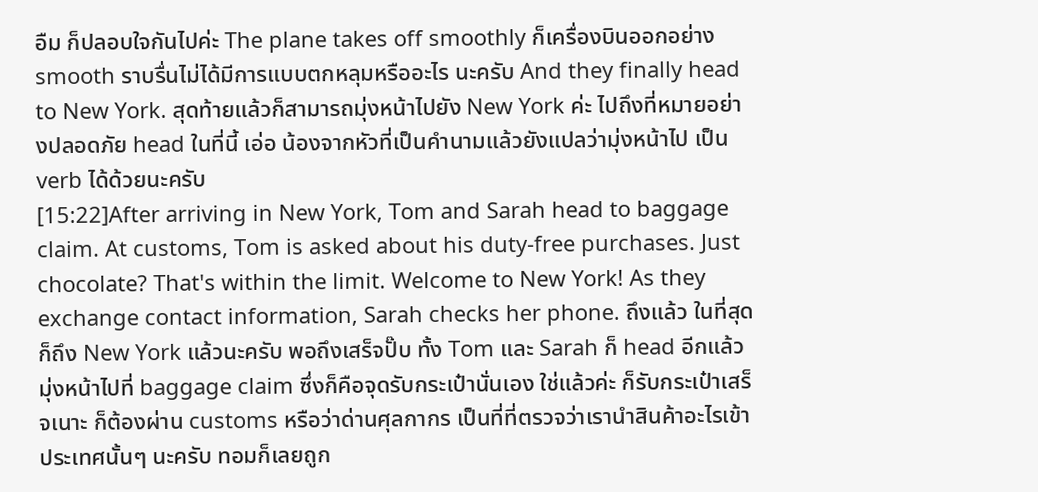อืม ก็ปลอบใจกันไปค่ะ The plane takes off smoothly ก็เครื่องบินออกอย่าง smooth ราบรื่นไม่ได้มีการแบบตกหลุมหรืออะไร นะครับ And they finally head to New York. สุดท้ายแล้วก็สามารถมุ่งหน้าไปยัง New York ค่ะ ไปถึงที่หมายอย่างปลอดภัย head ในที่นี้ เอ่อ น้องจากหัวที่เป็นคำนามแล้วยังแปลว่ามุ่งหน้าไป เป็น verb ได้ด้วยนะครับ
[15:22]After arriving in New York, Tom and Sarah head to baggage claim. At customs, Tom is asked about his duty-free purchases. Just chocolate? That's within the limit. Welcome to New York! As they exchange contact information, Sarah checks her phone. ถึงแล้ว ในที่สุดก็ถึง New York แล้วนะครับ พอถึงเสร็จปั๊บ ทั้ง Tom และ Sarah ก็ head อีกแล้วมุ่งหน้าไปที่ baggage claim ซึ่งก็คือจุดรับกระเป๋านั่นเอง ใช่แล้วค่ะ ก็รับกระเป๋าเสร็จเนาะ ก็ต้องผ่าน customs หรือว่าด่านศุลกากร เป็นที่ที่ตรวจว่าเรานำสินค้าอะไรเข้าประเทศนั้นๆ นะครับ ทอมก็เลยถูก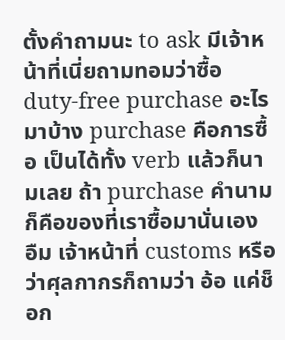ตั้งคำถามนะ to ask มีเจ้าหน้าที่เนี่ยถามทอมว่าซื้อ duty-free purchase อะไรมาบ้าง purchase คือการซื้อ เป็นได้ทั้ง verb แล้วก็นามเลย ถ้า purchase คำนามก็คือของที่เราซื้อมานั่นเอง อืม เจ้าหน้าที่ customs หรือว่าศุลกากรก็ถามว่า อ้อ แค่ช็อก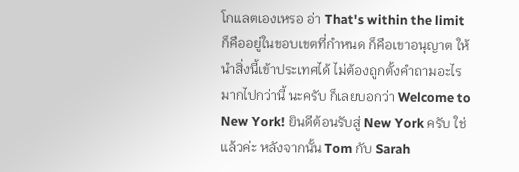โกแลตเองเหรอ อ่า That's within the limit ก็คืออยู่ในขอบเขตที่กำหนด ก็คือเขาอนุญาต ให้นำสิ่งนี้เข้าประเทศได้ ไม่ต้องถูกตั้งคำถามอะไรมากไปกว่านี้ นะครับ ก็เลยบอกว่า Welcome to New York! ยินดีต้อนรับสู่ New York ครับ ใช่แล้วค่ะ หลังจากนั้น Tom กับ Sarah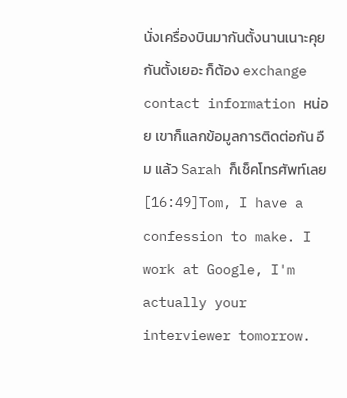นั่งเครื่องบินมากันตั้งนานเนาะคุยกันตั้งเยอะ ก็ต้อง exchange contact information หน่อย เขาก็แลกข้อมูลการติดต่อกัน อืม แล้ว Sarah ก็เช็คโทรศัพท์เลย
[16:49]Tom, I have a confession to make. I work at Google, I'm actually your interviewer tomorrow.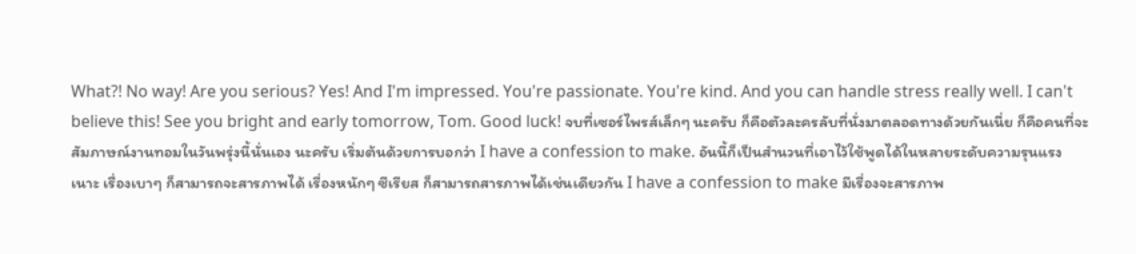What?! No way! Are you serious? Yes! And I'm impressed. You're passionate. You're kind. And you can handle stress really well. I can't believe this! See you bright and early tomorrow, Tom. Good luck! จบที่เซอร์ไพรส์เล็กๆ นะครับ ก็คือตัวละครลับที่นั่งมาตลอดทางด้วยกันเนี่ย ก็คือคนที่จะสัมภาษณ์งานทอมในวันพรุ่งนี้นั่นเอง นะครับ เริ่มต้นด้วยการบอกว่า I have a confession to make. อันนี้ก็เป็นสำนวนที่เอาไว้ใช้พูดได้ในหลายระดับความรุนแรงเนาะ เรื่องเบาๆ ก็สามารถจะสารภาพได้ เรื่องหนักๆ ซีเรียส ก็สามารถสารภาพได้เช่นเดียวกัน I have a confession to make มีเรื่องจะสารภาพ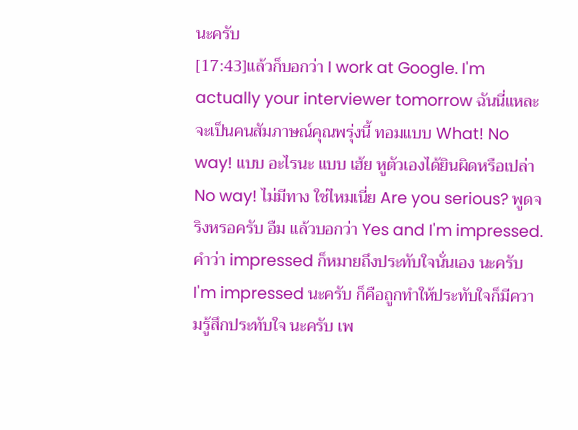นะครับ
[17:43]แล้วก็บอกว่า I work at Google. I'm actually your interviewer tomorrow ฉันนี่แหละจะเป็นคนสัมภาษณ์คุณพรุ่งนี้ ทอมแบบ What! No way! แบบ อะไรนะ แบบ เฮ้ย หูตัวเองได้ยินผิดหรือเปล่า No way! ไม่มีทาง ใช่ไหมเนี่ย Are you serious? พูดจริงหรอครับ อืม แล้วบอกว่า Yes and I'm impressed. คำว่า impressed ก็หมายถึงประทับใจนั่นเอง นะครับ I'm impressed นะครับ ก็คือถูกทำให้ประทับใจก็มีความรู้สึกประทับใจ นะครับ เพ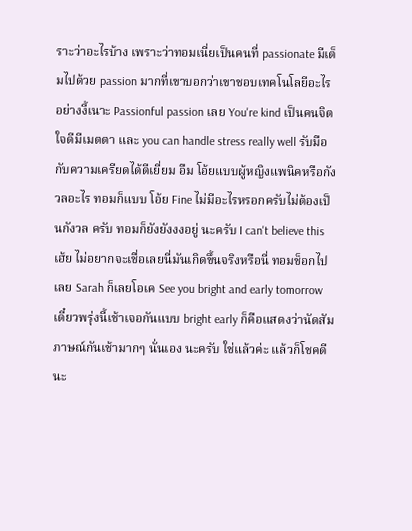ราะว่าอะไรบ้าง เพราะว่าทอมเนี่ยเป็นคนที่ passionate มีเต็มไปด้วย passion มากที่เขาบอกว่าเขาชอบเทคโนโลยีอะไรอย่างงี้เนาะ Passionful passion เลย You're kind เป็นคนจิตใจดีมีเมตตา และ you can handle stress really well รับมือกับความเครียดได้ดีเยี่ยม อืม โอ้ยแบบผู้หญิงแพนิคหรือกังวลอะไร ทอมก็แบบ โอ้ย Fine ไม่มีอะไรหรอกครับไม่ต้องเป็นกังวล ครับ ทอมก็ยังยังงงอยู่ นะครับ I can't believe this เฮ้ย ไม่อยากจะเชื่อเลยนี่มันเกิดขึ้นจริงหรือนี่ ทอมช็อกไปเลย Sarah ก็เลยโอเค See you bright and early tomorrow เดี๋ยวพรุ่งนี้เช้าเจอกันแบบ bright early ก็คือแสดงว่านัดสัมภาษณ์กันเช้ามากๆ นั่นเอง นะครับ ใช่แล้วค่ะ แล้วก็โชคดีนะ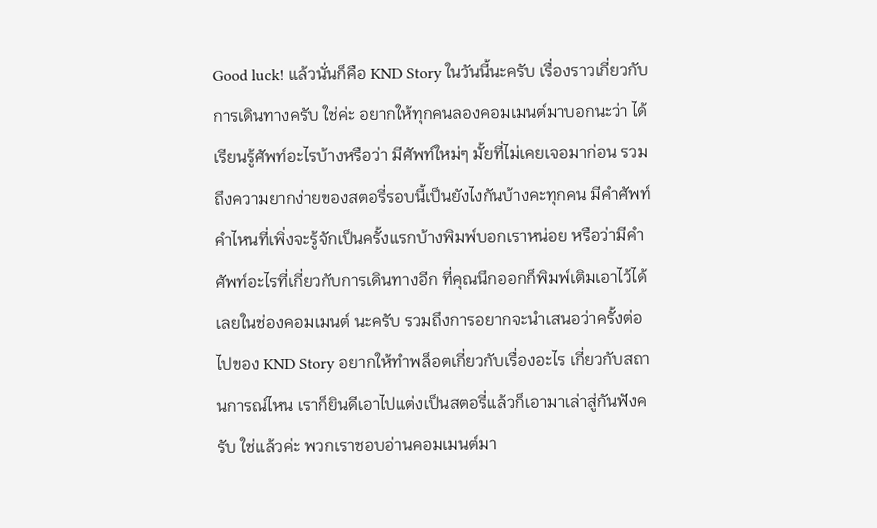Good luck! แล้วนั่นก็คือ KND Story ในวันนี้นะครับ เรื่องราวเกี่ยวกับการเดินทางครับ ใช่ค่ะ อยากให้ทุกคนลองคอมเมนต์มาบอกนะว่า ได้เรียนรู้ศัพท์อะไรบ้างหรือว่า มีศัพท์ใหม่ๆ มั้ยที่ไม่เคยเจอมาก่อน รวมถึงความยากง่ายของสตอรี่รอบนี้เป็นยังไงกันบ้างคะทุกคน มีคำศัพท์คำไหนที่เพิ่งจะรู้จักเป็นครั้งแรกบ้างพิมพ์บอกเราหน่อย หรือว่ามีคำศัพท์อะไรที่เกี่ยวกับการเดินทางอีก ที่คุณนึกออกก็พิมพ์เติมเอาไว้ได้เลยในช่องคอมเมนต์ นะครับ รวมถึงการอยากจะนำเสนอว่าครั้งต่อไปของ KND Story อยากให้ทำพล็อตเกี่ยวกับเรื่องอะไร เกี่ยวกับสถานการณ์ไหน เราก็ยินดีเอาไปแต่งเป็นสตอรี่แล้วก็เอามาเล่าสู่กันฟังครับ ใช่แล้วค่ะ พวกเราชอบอ่านคอมเมนต์มา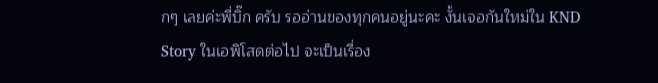กๆ เลยค่ะพี่บิ๊ก ครับ รออ่านของทุกคนอยู่นะคะ งั้นเจอกันใหม่ใน KND Story ในเอพิโสดต่อไป จะเป็นเรื่อง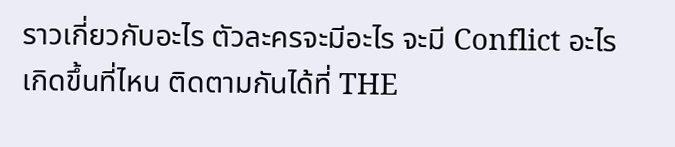ราวเกี่ยวกับอะไร ตัวละครจะมีอะไร จะมี Conflict อะไรเกิดขึ้นที่ไหน ติดตามกันได้ที่ THE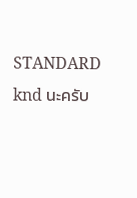STANDARD knd นะครับ